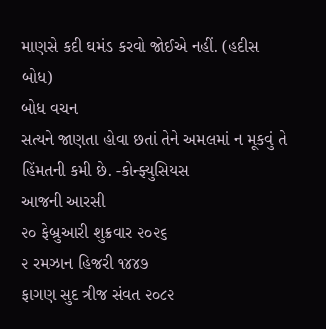માણસે કદી ઘમંડ કરવો જોઈએ નહીં. (હદીસ બોધ)
બોધ વચન
સત્યને જાણતા હોવા છતાં તેને અમલમાં ન મૂકવું તે હિંમતની કમી છે. -કોન્ફ્યુસિયસ
આજની આરસી
૨૦ ફેબ્રુઆરી શુક્રવાર ૨૦૨૬
૨ રમઝાન હિજરી ૧૪૪૭
ફાગણ સુદ ત્રીજ સંવત ૨૦૮૨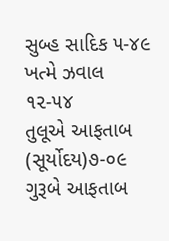સુબ્હ સાદિક ૫-૪૯
ખત્મે ઝવાલ ૧૨-૫૪
તુલૂએ આફતાબ (સૂર્યોદય)૭-૦૯
ગુરૂબે આફતાબ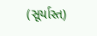(સૂર્યાસ્ત)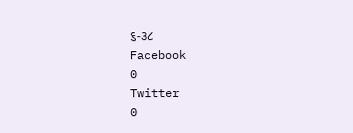૬-૩૮
Facebook
0
Twitter
0